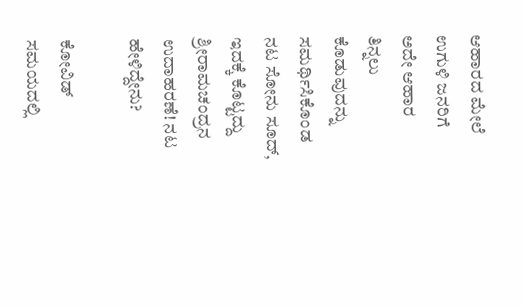ಆಹಾರದ ಮೇಲೆ ಉಗುಳಿ ಜನರಿಗೆ ಅದೇ ಆಹಾರ ತಿನ್ನಲು ಕೊಡುವುದನ್ನು ಸಮರ್ಥಿಸಿಕೊಂಡ ನಟ ಸೋನು ಸೂದ್‌, ಇದಕ್ಕೆ ಕೊಟ್ಟದ್ದು  ಶ್ರೀರಾಮಚಂದ್ರನ ಉದಾಹರಣೆ! ನಟ ಹೇಳಿದ್ದೇನು?

ಕೋವಿಡ್‌ ಸಮಯದಲ್ಲಿ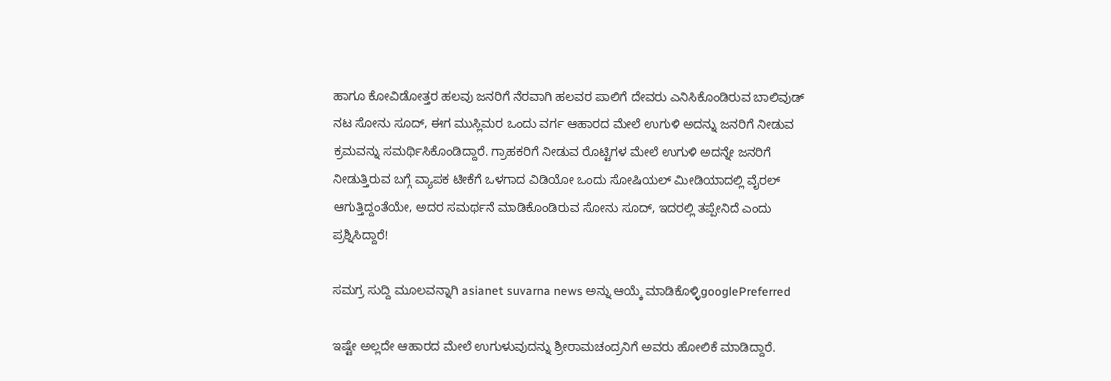ಹಾಗೂ ಕೋವಿಡೋತ್ತರ ಹಲವು ಜನರಿಗೆ ನೆರವಾಗಿ ಹಲವರ ಪಾಲಿಗೆ ದೇವರು ಎನಿಸಿಕೊಂಡಿರುವ ಬಾಲಿವುಡ್‌ ನಟ ಸೋನು ಸೂದ್‌, ಈಗ ಮುಸ್ಲಿಮರ ಒಂದು ವರ್ಗ ಆಹಾರದ ಮೇಲೆ ಉಗುಳಿ ಅದನ್ನು ಜನರಿಗೆ ನೀಡುವ ಕ್ರಮವನ್ನು ಸಮರ್ಥಿಸಿಕೊಂಡಿದ್ದಾರೆ. ಗ್ರಾಹಕರಿಗೆ ನೀಡುವ ರೊಟ್ಟಿಗಳ ಮೇಲೆ ಉಗುಳಿ ಅದನ್ನೇ ಜನರಿಗೆ ನೀಡುತ್ತಿರುವ ಬಗ್ಗೆ ವ್ಯಾಪಕ ಟೀಕೆಗೆ ಒಳಗಾದ ವಿಡಿಯೋ ಒಂದು ಸೋಷಿಯಲ್‌ ಮೀಡಿಯಾದಲ್ಲಿ ವೈರಲ್‌ ಆಗುತ್ತಿದ್ದಂತೆಯೇ, ಅದರ ಸಮರ್ಥನೆ ಮಾಡಿಕೊಂಡಿರುವ ಸೋನು ಸೂದ್‌, ಇದರಲ್ಲಿ ತಪ್ಪೇನಿದೆ ಎಂದು ಪ್ರಶ್ನಿಸಿದ್ದಾರೆ!

ಸಮಗ್ರ ಸುದ್ದಿ ಮೂಲವನ್ನಾಗಿ asianet suvarna news ಅನ್ನು ಆಯ್ಕೆ ಮಾಡಿಕೊಳ್ಳಿgooglePreferred

ಇಷ್ಟೇ ಅಲ್ಲದೇ ಆಹಾರದ ಮೇಲೆ ಉಗುಳುವುದನ್ನು ಶ್ರೀರಾಮಚಂದ್ರನಿಗೆ ಅವರು ಹೋಲಿಕೆ ಮಾಡಿದ್ದಾರೆ.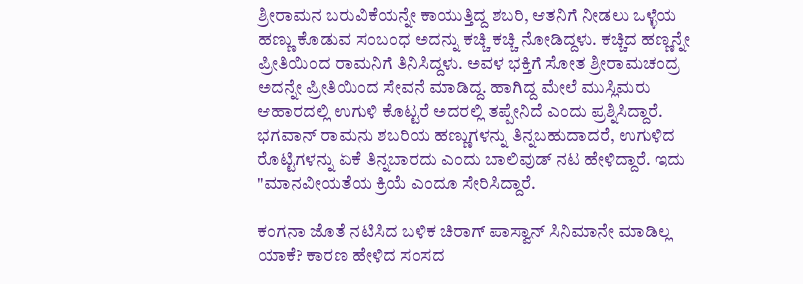ಶ್ರೀರಾಮನ ಬರುವಿಕೆಯನ್ನೇ ಕಾಯುತ್ತಿದ್ದ ಶಬರಿ, ಆತನಿಗೆ ನೀಡಲು ಒಳ್ಳೆಯ ಹಣ್ಣು ಕೊಡುವ ಸಂಬಂಧ ಅದನ್ನು ಕಚ್ಚಿ ಕಚ್ಚಿ ನೋಡಿದ್ದಳು. ಕಚ್ಚಿದ ಹಣ್ಣನ್ನೇ ಪ್ರೀತಿಯಿಂದ ರಾಮನಿಗೆ ತಿನಿಸಿದ್ದಳು. ಅವಳ ಭಕ್ತಿಗೆ ಸೋತ ಶ್ರೀರಾಮಚಂದ್ರ ಅದನ್ನೇ ಪ್ರೀತಿಯಿಂದ ಸೇವನೆ ಮಾಡಿದ್ದ. ಹಾಗಿದ್ದ ಮೇಲೆ ಮುಸ್ಲಿಮರು ಆಹಾರದಲ್ಲಿ ಉಗುಳಿ ಕೊಟ್ಟರೆ ಅದರಲ್ಲಿ ತಪ್ಪೇನಿದೆ ಎಂದು ಪ್ರಶ್ನಿಸಿದ್ದಾರೆ. ಭಗವಾನ್ ರಾಮನು ಶಬರಿಯ ಹಣ್ಣುಗಳನ್ನು ತಿನ್ನಬಹುದಾದರೆ, ಉಗುಳಿದ ರೊಟ್ಟಿಗಳನ್ನು ಏಕೆ ತಿನ್ನಬಾರದು ಎಂದು ಬಾಲಿವುಡ್ ನಟ ಹೇಳಿದ್ದಾರೆ. ಇದು "ಮಾನವೀಯತೆಯ ಕ್ರಿಯೆ ಎಂದೂ ಸೇರಿಸಿದ್ದಾರೆ.

ಕಂಗನಾ ಜೊತೆ ನಟಿಸಿದ ಬಳಿಕ ಚಿರಾಗ್ ಪಾಸ್ವಾನ್ ಸಿನಿಮಾನೇ ಮಾಡಿಲ್ಲ ಯಾಕೆ? ಕಾರಣ ಹೇಳಿದ ಸಂಸದ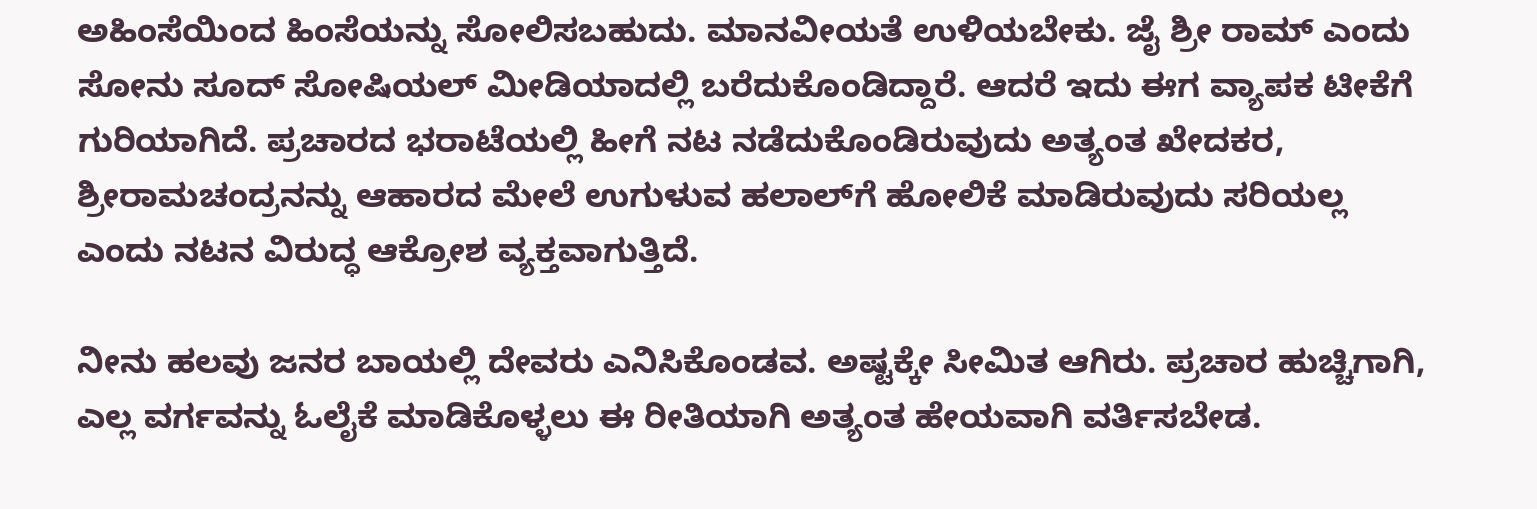ಅಹಿಂಸೆಯಿಂದ ಹಿಂಸೆಯನ್ನು ಸೋಲಿಸಬಹುದು. ಮಾನವೀಯತೆ ಉಳಿಯಬೇಕು. ಜೈ ಶ್ರೀ ರಾಮ್ ಎಂದು ಸೋನು ಸೂದ್‌ ಸೋಷಿಯಲ್‌ ಮೀಡಿಯಾದಲ್ಲಿ ಬರೆದುಕೊಂಡಿದ್ದಾರೆ. ಆದರೆ ಇದು ಈಗ ವ್ಯಾಪಕ ಟೀಕೆಗೆ ಗುರಿಯಾಗಿದೆ. ಪ್ರಚಾರದ ಭರಾಟೆಯಲ್ಲಿ ಹೀಗೆ ನಟ ನಡೆದುಕೊಂಡಿರುವುದು ಅತ್ಯಂತ ಖೇದಕರ, ಶ್ರೀರಾಮಚಂದ್ರನನ್ನು ಆಹಾರದ ಮೇಲೆ ಉಗುಳುವ ಹಲಾಲ್‌ಗೆ ಹೋಲಿಕೆ ಮಾಡಿರುವುದು ಸರಿಯಲ್ಲ ಎಂದು ನಟನ ವಿರುದ್ಧ ಆಕ್ರೋಶ ವ್ಯಕ್ತವಾಗುತ್ತಿದೆ.

ನೀನು ಹಲವು ಜನರ ಬಾಯಲ್ಲಿ ದೇವರು ಎನಿಸಿಕೊಂಡವ. ಅಷ್ಟಕ್ಕೇ ಸೀಮಿತ ಆಗಿರು. ಪ್ರಚಾರ ಹುಚ್ಚಿಗಾಗಿ, ಎಲ್ಲ ವರ್ಗವನ್ನು ಓಲೈಕೆ ಮಾಡಿಕೊಳ್ಳಲು ಈ ರೀತಿಯಾಗಿ ಅತ್ಯಂತ ಹೇಯವಾಗಿ ವರ್ತಿಸಬೇಡ.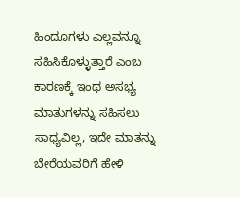ಹಿಂದೂಗಳು ಎಲ್ಲವನ್ನೂ ಸಹಿಸಿಕೊಳ್ಳುತ್ತಾರೆ ಎಂಬ ಕಾರಣಕ್ಕೆ ಇಂಥ ಅಸಭ್ಯ ಮಾತುಗಳನ್ನು ಸಹಿಸಲು ಸಾಧ್ಯವಿಲ್ಲ, ಇದೇ ಮಾತನ್ನು ಬೇರೆಯವರಿಗೆ ಹೇಳಿ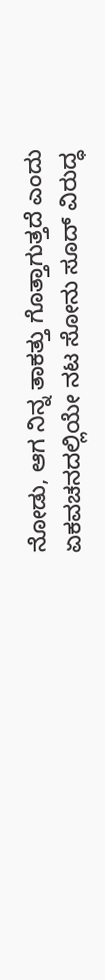ನೋಡು, ಆಗ ನಿನ್ನ ತಾಕತ್ತು ಗೊತ್ತಾಗುತ್ತದೆ ಎಂದು ಏಕವಚನದಲ್ಲಿಯೇ ನಟ ಸೋನು ಸೂದ್‌ ವಿರುದ್ಧ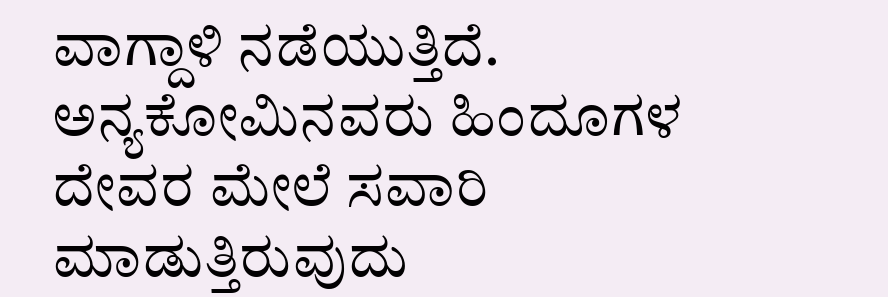ವಾಗ್ದಾಳಿ ನಡೆಯುತ್ತಿದೆ. ಅನ್ಯಕೋಮಿನವರು ಹಿಂದೂಗಳ ದೇವರ ಮೇಲೆ ಸವಾರಿ ಮಾಡುತ್ತಿರುವುದು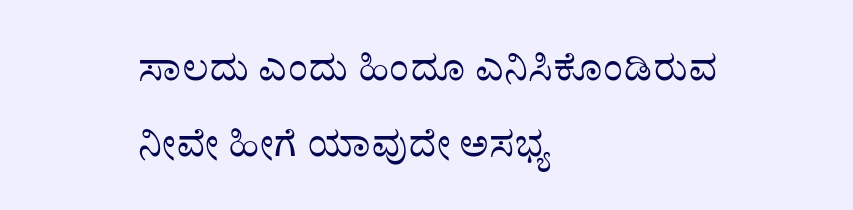ಸಾಲದು ಎಂದು ಹಿಂದೂ ಎನಿಸಿಕೊಂಡಿರುವ ನೀವೇ ಹೀಗೆ ಯಾವುದೇ ಅಸಭ್ಯ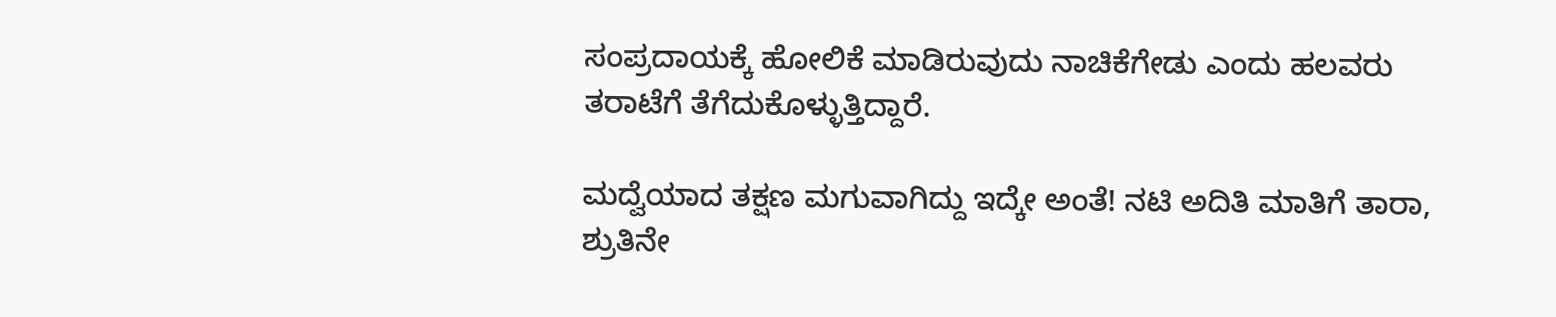ಸಂಪ್ರದಾಯಕ್ಕೆ ಹೋಲಿಕೆ ಮಾಡಿರುವುದು ನಾಚಿಕೆಗೇಡು ಎಂದು ಹಲವರು ತರಾಟೆಗೆ ತೆಗೆದುಕೊಳ್ಳುತ್ತಿದ್ದಾರೆ.

ಮದ್ವೆಯಾದ ತಕ್ಷಣ ಮಗುವಾಗಿದ್ದು ಇದ್ಕೇ ಅಂತೆ! ನಟಿ ಅದಿತಿ ಮಾತಿಗೆ ತಾರಾ, ಶ್ರುತಿನೇ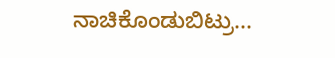ನಾಚಿಕೊಂಡುಬಿಟ್ರು...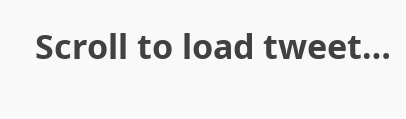Scroll to load tweet…